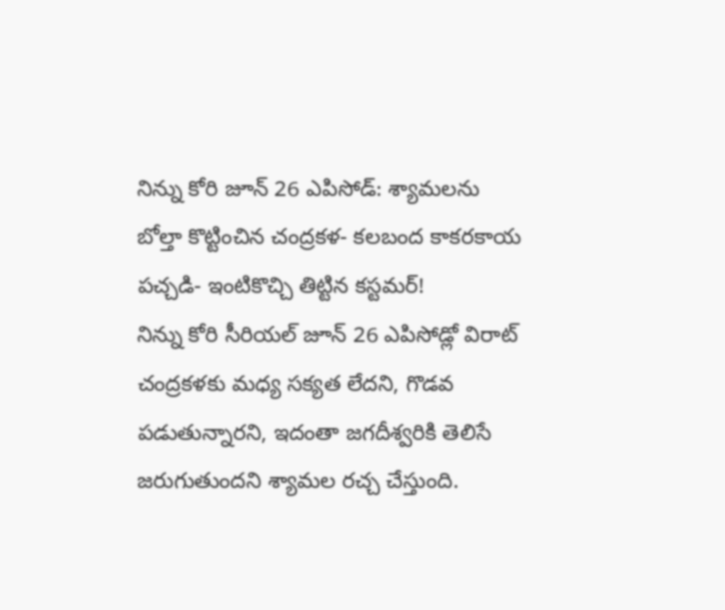నిన్ను కోరి జూన్ 26 ఎపిసోడ్: శ్యామలను బోల్తా కొట్టించిన చంద్రకళ- కలబంద కాకరకాయ పచ్చడి- ఇంటికొచ్చి తిట్టిన కస్టమర్!
నిన్ను కోరి సీరియల్ జూన్ 26 ఎపిసోడ్లో విరాట్ చంద్రకళకు మధ్య సక్యత లేదని, గొడవ పడుతున్నారని, ఇదంతా జగదీశ్వరికి తెలిసే జరుగుతుందని శ్యామల రచ్చ చేస్తుంది.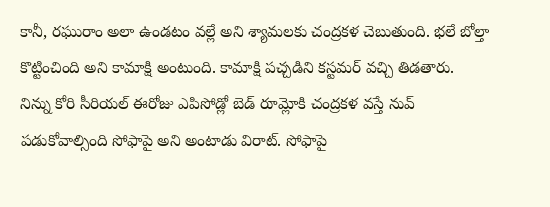కానీ, రఘురాం అలా ఉండటం వల్లే అని శ్యామలకు చంద్రకళ చెబుతుంది. భలే బోల్తా కొట్టించింది అని కామాక్షి అంటుంది. కామాక్షి పచ్చడిని కస్టమర్ వచ్చి తిడతారు.
నిన్ను కోరి సీరియల్ ఈరోజు ఎపిసోడ్లో బెడ్ రూమ్లోకి చంద్రకళ వస్తే నువ్ పడుకోవాల్సింది సోఫాపై అని అంటాడు విరాట్. సోఫాపై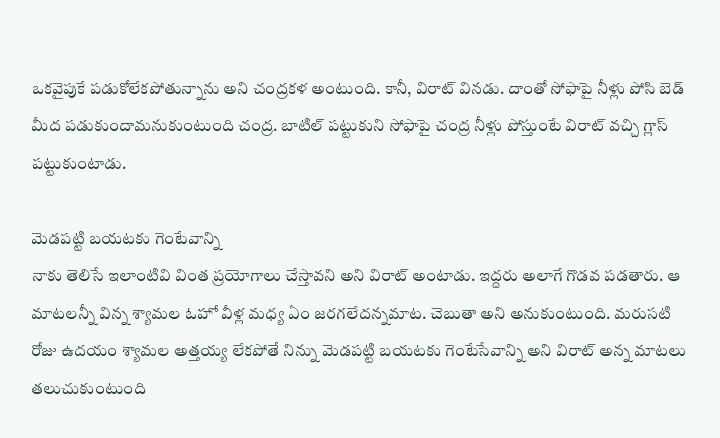ఒకవైపుకే పడుకోలేకపోతున్నాను అని చంద్రకళ అంటుంది. కానీ, విరాట్ వినడు. దాంతో సోఫాపై నీళ్లు పోసి బెడ్ మీద పడుకుందామనుకుంటుంది చంద్ర. బాటిల్ పట్టుకుని సోఫాపై చంద్ర నీళ్లు పోస్తుంటే విరాట్ వచ్చి గ్లాస్ పట్టుకుంటాడు.

మెడపట్టి బయటకు గెంటేవాన్ని
నాకు తెలిసే ఇలాంటివి వింత ప్రయోగాలు చేస్తావని అని విరాట్ అంటాడు. ఇద్దరు అలాగే గొడవ పడతారు. ఆ మాటలన్నీ విన్న శ్యామల ఓహో వీళ్ల మధ్య ఏం జరగలేదన్నమాట. చెబుతా అని అనుకుంటుంది. మరుసటి రోజు ఉదయం శ్యామల అత్తయ్య లేకపోతే నిన్ను మెడపట్టి బయటకు గెంటేసేవాన్ని అని విరాట్ అన్న మాటలు తలుచుకుంటుంది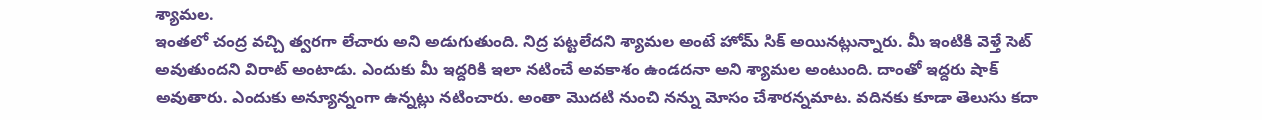శ్యామల.
ఇంతలో చంద్ర వచ్చి త్వరగా లేచారు అని అడుగుతుంది. నిద్ర పట్టలేదని శ్యామల అంటే హోమ్ సిక్ అయినట్లున్నారు. మీ ఇంటికి వెళ్తే సెట్ అవుతుందని విరాట్ అంటాడు. ఎందుకు మీ ఇద్దరికి ఇలా నటించే అవకాశం ఉండదనా అని శ్యామల అంటుంది. దాంతో ఇద్దరు షాక్ అవుతారు. ఎందుకు అన్యూన్నంగా ఉన్నట్లు నటించారు. అంతా మొదటి నుంచి నన్ను మోసం చేశారన్నమాట. వదినకు కూడా తెలుసు కదా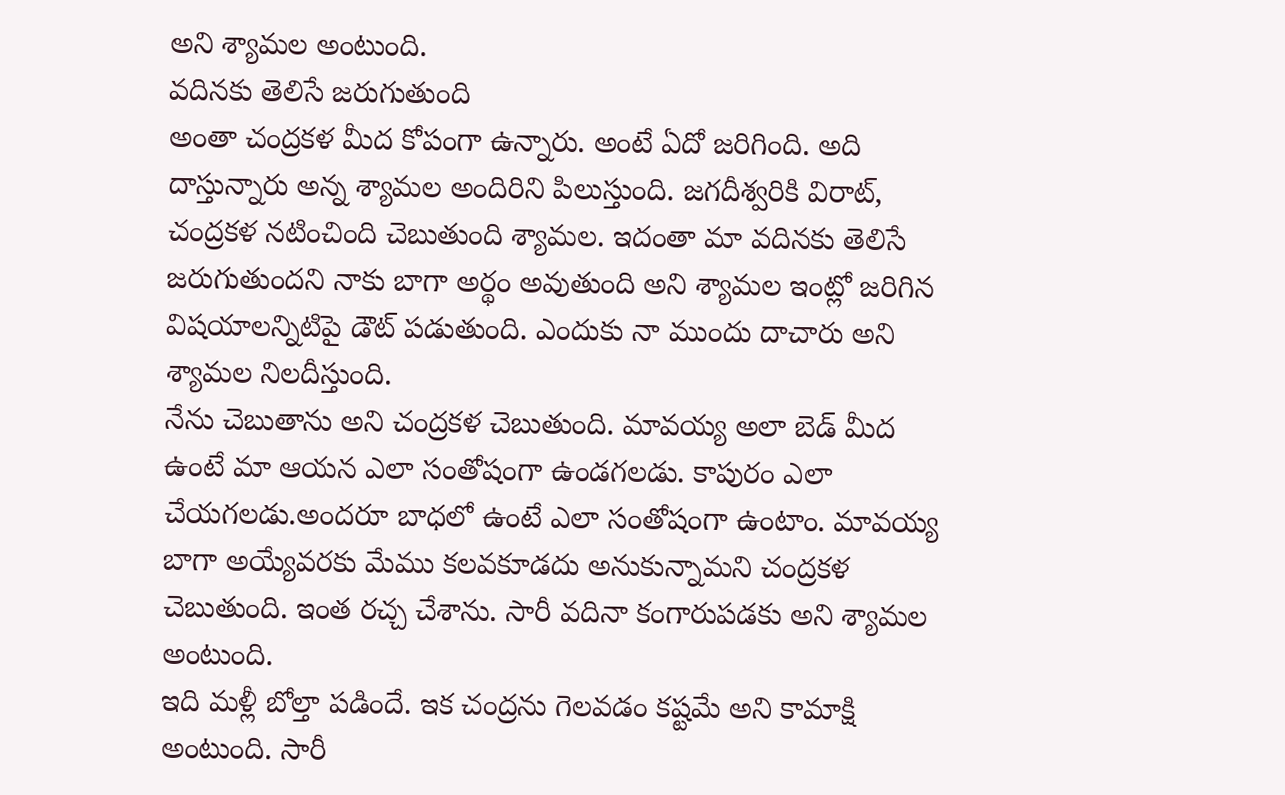అని శ్యామల అంటుంది.
వదినకు తెలిసే జరుగుతుంది
అంతా చంద్రకళ మీద కోపంగా ఉన్నారు. అంటే ఏదో జరిగింది. అది దాస్తున్నారు అన్న శ్యామల అందిరిని పిలుస్తుంది. జగదీశ్వరికి విరాట్, చంద్రకళ నటించింది చెబుతుంది శ్యామల. ఇదంతా మా వదినకు తెలిసే జరుగుతుందని నాకు బాగా అర్థం అవుతుంది అని శ్యామల ఇంట్లో జరిగిన విషయాలన్నిటిపై డౌట్ పడుతుంది. ఎందుకు నా ముందు దాచారు అని శ్యామల నిలదీస్తుంది.
నేను చెబుతాను అని చంద్రకళ చెబుతుంది. మావయ్య అలా బెడ్ మీద ఉంటే మా ఆయన ఎలా సంతోషంగా ఉండగలడు. కాపురం ఎలా చేయగలడు.అందరూ బాధలో ఉంటే ఎలా సంతోషంగా ఉంటాం. మావయ్య బాగా అయ్యేవరకు మేము కలవకూడదు అనుకున్నామని చంద్రకళ చెబుతుంది. ఇంత రచ్చ చేశాను. సారీ వదినా కంగారుపడకు అని శ్యామల అంటుంది.
ఇది మళ్లీ బోల్తా పడిందే. ఇక చంద్రను గెలవడం కష్టమే అని కామాక్షి అంటుంది. సారీ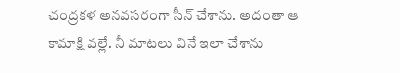చంద్రకళ అనవసరంగా సీన్ చేశాను. అదంతా ఆ కామాక్షి వల్లే. నీ మాటలు వినే ఇలా చేశాను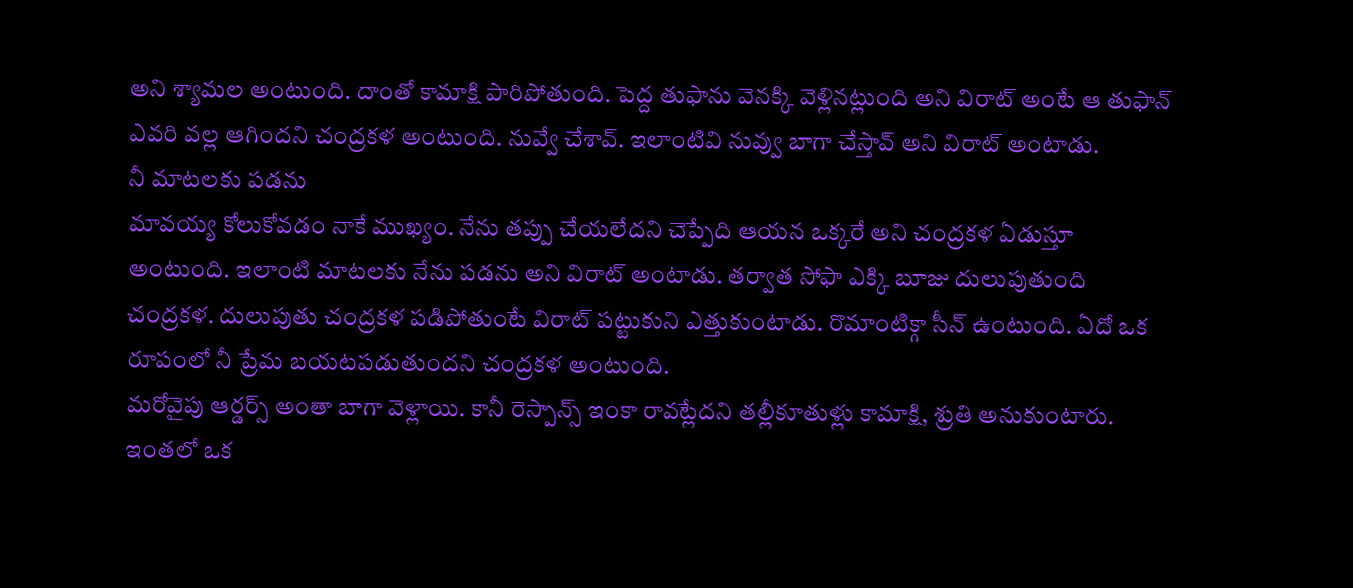అని శ్యామల అంటుంది. దాంతో కామాక్షి పారిపోతుంది. పెద్ద తుఫాను వెనక్కి వెళ్లినట్లుంది అని విరాట్ అంటే ఆ తుఫాన్ ఎవరి వల్ల ఆగిందని చంద్రకళ అంటుంది. నువ్వే చేశావ్. ఇలాంటివి నువ్వు బాగా చేస్తావ్ అని విరాట్ అంటాడు.
నీ మాటలకు పడను
మావయ్య కోలుకోవడం నాకే ముఖ్యం. నేను తప్పు చేయలేదని చెప్పేది ఆయన ఒక్కరే అని చంద్రకళ ఏడుస్తూ అంటుంది. ఇలాంటి మాటలకు నేను పడను అని విరాట్ అంటాడు. తర్వాత సోఫా ఎక్కి బూజు దులుపుతుంది చంద్రకళ. దులుపుతు చంద్రకళ పడిపోతుంటే విరాట్ పట్టుకుని ఎత్తుకుంటాడు. రొమాంటిక్గా సీన్ ఉంటుంది. ఏదో ఒక రూపంలో నీ ప్రేమ బయటపడుతుందని చంద్రకళ అంటుంది.
మరోవైపు ఆర్డర్స్ అంతా బాగా వెళ్లాయి. కానీ రెస్పాన్స్ ఇంకా రావట్లేదని తల్లీకూతుళ్లు కామాక్షి, శ్రుతి అనుకుంటారు. ఇంతలో ఒక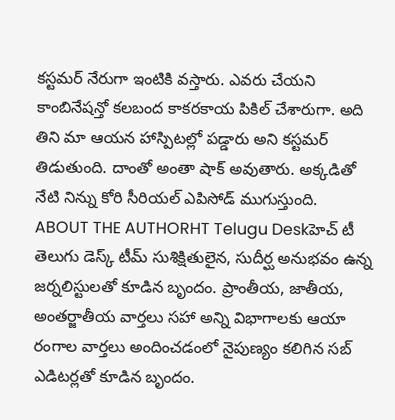కస్టమర్ నేరుగా ఇంటికి వస్తారు. ఎవరు చేయని కాంబినేషన్తో కలబంద కాకరకాయ పికిల్ చేశారుగా. అది తిని మా ఆయన హాస్పిటల్లో పడ్డారు అని కస్టమర్ తిడుతుంది. దాంతో అంతా షాక్ అవుతారు. అక్కడితో నేటి నిన్ను కోరి సీరియల్ ఎపిసోడ్ ముగుస్తుంది.
ABOUT THE AUTHORHT Telugu Deskహెచ్ టీ తెలుగు డెస్క్ టీమ్ సుశిక్షితులైన, సుదీర్ఘ అనుభవం ఉన్న జర్నలిస్టులతో కూడిన బృందం. ప్రాంతీయ, జాతీయ, అంతర్జాతీయ వార్తలు సహా అన్ని విభాగాలకు ఆయా రంగాల వార్తలు అందించడంలో నైపుణ్యం కలిగిన సబ్ ఎడిటర్లతో కూడిన బృందం.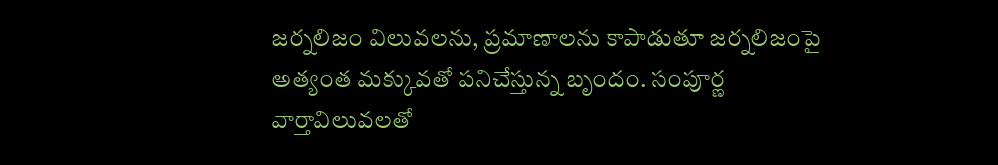జర్నలిజం విలువలను, ప్రమాణాలను కాపాడుతూ జర్నలిజంపై అత్యంత మక్కువతో పనిచేస్తున్న బృందం. సంపూర్ణ వార్తావిలువలతో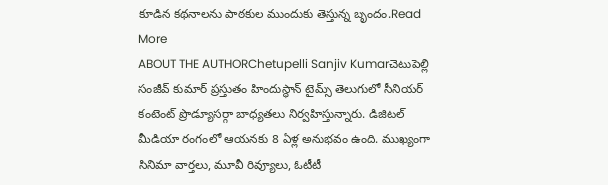కూడిన కథనాలను పాఠకుల ముందుకు తెస్తున్న బృందం.Read More
ABOUT THE AUTHORChetupelli Sanjiv Kumarచెటుపెల్లి సంజీవ్ కుమార్ ప్రస్తుతం హిందుస్థాన్ టైమ్స్ తెలుగులో సీనియర్ కంటెంట్ ప్రొడ్యూసర్గా బాధ్యతలు నిర్వహిస్తున్నారు. డిజిటల్ మీడియా రంగంలో ఆయనకు 8 ఏళ్ల అనుభవం ఉంది. ముఖ్యంగా సినిమా వార్తలు, మూవీ రివ్యూలు, ఓటీటీ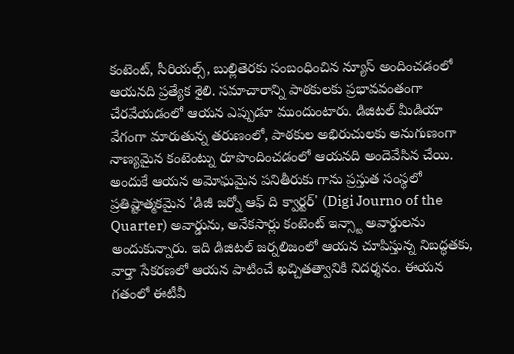కంటెంట్, సీరియల్స్, బుల్లితెరకు సంబంధించిన న్యూస్ అందించడంలో ఆయనది ప్రత్యేక శైలి. సమాచారాన్ని పాఠకులకు ప్రభావవంతంగా చేరవేయడంలో ఆయన ఎప్పుడూ ముందుంటారు. డిజిటల్ మీడియా వేగంగా మారుతున్న తరుణంలో, పాఠకుల అభిరుచులకు అనుగుణంగా నాణ్యమైన కంటెంట్ను రూపొందించడంలో ఆయనది అందెవేసిన చేయి. అందుకే ఆయన అమోఘమైన పనితీరుకు గాను ప్రస్తుత సంస్థలో ప్రతిష్టాత్మకమైన 'డిజీ జర్నో ఆఫ్ ది క్వార్టర్' (Digi Journo of the Quarter) అవార్డును, అనేకసార్లు కంటెంట్ ఇన్స్టా అవార్డులను అందుకున్నారు. ఇది డిజిటల్ జర్నలిజంలో ఆయన చూపిస్తున్న నిబద్ధతకు, వార్తా సేకరణలో ఆయన పాటించే ఖచ్చితత్వానికి నిదర్శనం. ఈయన గతంలో ఈటీవీ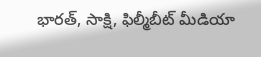భారత్, సాక్షి, ఫిల్మీబీట్ మీడియా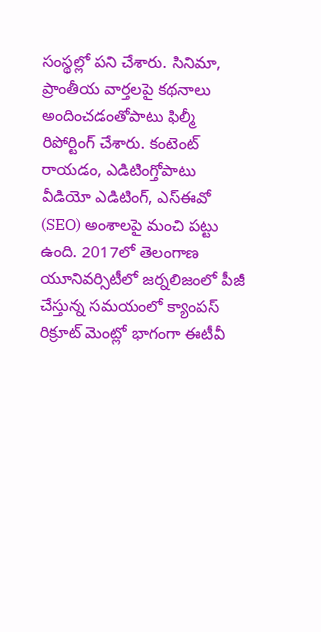సంస్థల్లో పని చేశారు. సినిమా, ప్రాంతీయ వార్తలపై కథనాలు అందించడంతోపాటు ఫిల్మీ రిపోర్టింగ్ చేశారు. కంటెంట్ రాయడం, ఎడిటింగ్తోపాటు వీడియో ఎడిటింగ్, ఎస్ఈవో (SEO) అంశాలపై మంచి పట్టు ఉంది. 2017లో తెలంగాణ యూనివర్సిటీలో జర్నలిజంలో పీజీ చేస్తున్న సమయంలో క్యాంపస్ రిక్రూట్ మెంట్లో భాగంగా ఈటీవీ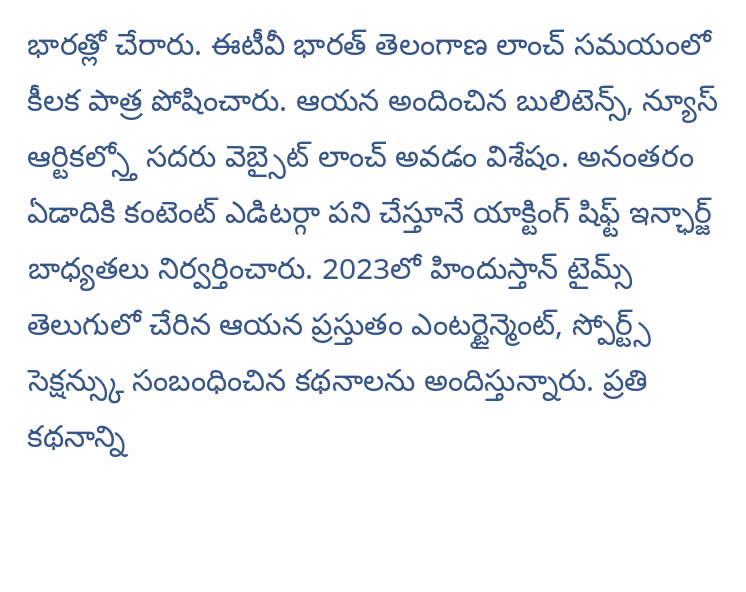భారత్లో చేరారు. ఈటీవీ భారత్ తెలంగాణ లాంచ్ సమయంలో కీలక పాత్ర పోషించారు. ఆయన అందించిన బులిటెన్స్, న్యూస్ ఆర్టికల్స్తో సదరు వెబ్సైట్ లాంచ్ అవడం విశేషం. అనంతరం ఏడాదికి కంటెంట్ ఎడిటర్గా పని చేస్తూనే యాక్టింగ్ షిఫ్ట్ ఇన్ఛార్జ్ బాధ్యతలు నిర్వర్తించారు. 2023లో హిందుస్తాన్ టైమ్స్ తెలుగులో చేరిన ఆయన ప్రస్తుతం ఎంటర్టైన్మెంట్, స్పోర్ట్స్ సెక్షన్స్కు సంబంధించిన కథనాలను అందిస్తున్నారు. ప్రతి కథనాన్ని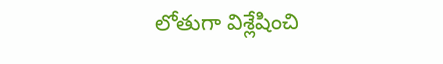లోతుగా విశ్లేషించి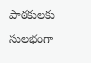పాఠకులకు సులభంగా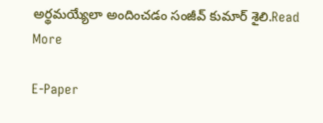అర్థమయ్యేలా అందించడం సంజీవ్ కుమార్ శైలి.Read More

E-Paper